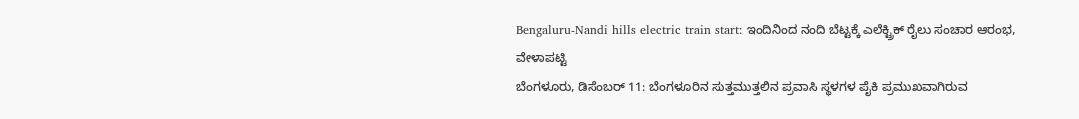Bengaluru-Nandi hills electric train start: ಇಂದಿನಿಂದ ನಂದಿ ಬೆಟ್ಟಕ್ಕೆ ಎಲೆಕ್ಟ್ರಿಕ್ ರೈಲು ಸಂಚಾರ ಆರಂಭ, ವೇಳಾಪಟ್ಟಿ
ಬೆಂಗಳೂರು, ಡಿಸೆಂಬರ್ 11: ಬೆಂಗಳೂರಿನ ಸುತ್ತಮುತ್ತಲಿನ ಪ್ರವಾಸಿ ಸ್ಥಳಗಳ ಪೈಕಿ ಪ್ರಮುಖವಾಗಿರುವ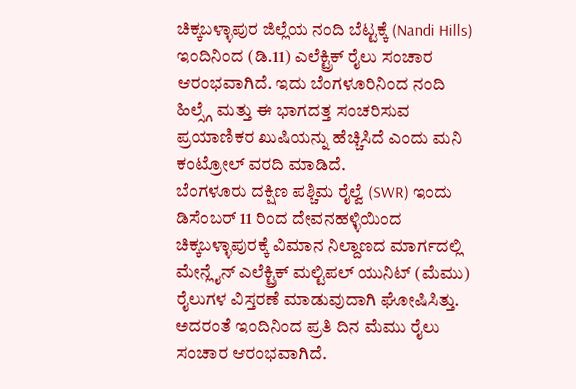ಚಿಕ್ಕಬಳ್ಳಾಪುರ ಜಿಲ್ಲೆಯ ನಂದಿ ಬೆಟ್ಟಕ್ಕೆ (Nandi Hills) ಇಂದಿನಿಂದ (ಡಿ.11) ಎಲೆಕ್ಟ್ರಿಕ್ ರೈಲು ಸಂಚಾರ ಆರಂಭವಾಗಿದೆ. ಇದು ಬೆಂಗಳೂರಿನಿಂದ ನಂದಿ ಹಿಲ್ಸ್ಗೆ ಮತ್ತು ಈ ಭಾಗದತ್ತ ಸಂಚರಿಸುವ ಪ್ರಯಾಣಿಕರ ಖುಷಿಯನ್ನು ಹೆಚ್ಚಿಸಿದೆ ಎಂದು ಮನಿ ಕಂಟ್ರೋಲ್ ವರದಿ ಮಾಡಿದೆ.
ಬೆಂಗಳೂರು ದಕ್ಷಿಣ ಪಶ್ಚಿಮ ರೈಲ್ವೆ (SWR) ಇಂದು ಡಿಸೆಂಬರ್ 11 ರಿಂದ ದೇವನಹಳ್ಳಿಯಿಂದ ಚಿಕ್ಕಬಳ್ಳಾಪುರಕ್ಕೆ ವಿಮಾನ ನಿಲ್ದಾಣದ ಮಾರ್ಗದಲ್ಲಿ ಮೇನ್ಲೈನ್ ಎಲೆಕ್ಟ್ರಿಕ್ ಮಲ್ಟಿಪಲ್ ಯುನಿಟ್ (ಮೆಮು) ರೈಲುಗಳ ವಿಸ್ತರಣೆ ಮಾಡುವುದಾಗಿ ಘೋಷಿಸಿತ್ತು. ಅದರಂತೆ ಇಂದಿನಿಂದ ಪ್ರತಿ ದಿನ ಮೆಮು ರೈಲು ಸಂಚಾರ ಆರಂಭವಾಗಿದೆ.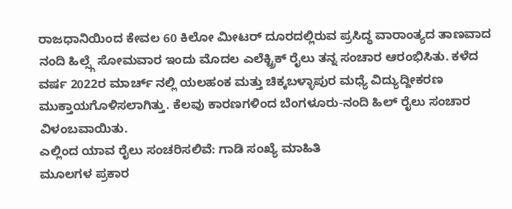ರಾಜಧಾನಿಯಿಂದ ಕೇವಲ 60 ಕಿಲೋ ಮೀಟರ್ ದೂರದಲ್ಲಿರುವ ಪ್ರಸಿದ್ಧ ವಾರಾಂತ್ಯದ ತಾಣವಾದ ನಂದಿ ಹಿಲ್ಸ್ಗೆ ಸೋಮವಾರ ಇಂದು ಮೊದಲ ಎಲೆಕ್ಟ್ರಿಕ್ ರೈಲು ತನ್ನ ಸಂಚಾರ ಆರಂಭಿಸಿತು. ಕಳೆದ ವರ್ಷ 2022ರ ಮಾರ್ಚ್ ನಲ್ಲಿ ಯಲಹಂಕ ಮತ್ತು ಚಿಕ್ಕಬಳ್ಳಾಪುರ ಮಧ್ಯೆ ವಿದ್ಯುದ್ದೀಕರಣ ಮುಕ್ತಾಯಗೊಳಿಸಲಾಗಿತ್ತು. ಕೆಲವು ಕಾರಣಗಳಿಂದ ಬೆಂಗಳೂರು-ನಂದಿ ಹಿಲ್ ರೈಲು ಸಂಚಾರ ವಿಳಂಬವಾಯಿತು.
ಎಲ್ಲಿಂದ ಯಾವ ರೈಲು ಸಂಚರಿಸಲಿವೆ: ಗಾಡಿ ಸಂಖ್ಯೆ ಮಾಹಿತಿ
ಮೂಲಗಳ ಪ್ರಕಾರ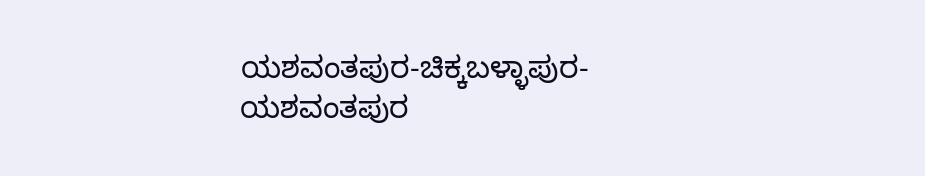ಯಶವಂತಪುರ-ಚಿಕ್ಕಬಳ್ಳಾಪುರ-ಯಶವಂತಪುರ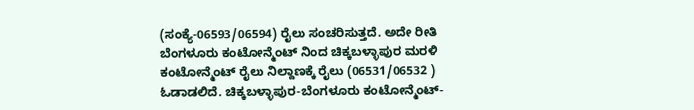(ಸಂಕ್ಯೆ-06593/06594) ರೈಲು ಸಂಚರಿಸುತ್ತದೆ. ಅದೇ ರೀತಿ ಬೆಂಗಳೂರು ಕಂಟೋನ್ಮೆಂಟ್ ನಿಂದ ಚಿಕ್ಕಬಳ್ಳಾಪುರ ಮರಳಿ ಕಂಟೋನ್ಮೆಂಟ್ ರೈಲು ನಿಲ್ದಾಣಕ್ಕೆ ರೈಲು (06531/06532 ) ಓಡಾಡಲಿದೆ. ಚಿಕ್ಕಬಳ್ಳಾಪುರ-ಬೆಂಗಳೂರು ಕಂಟೋನ್ಮೆಂಟ್-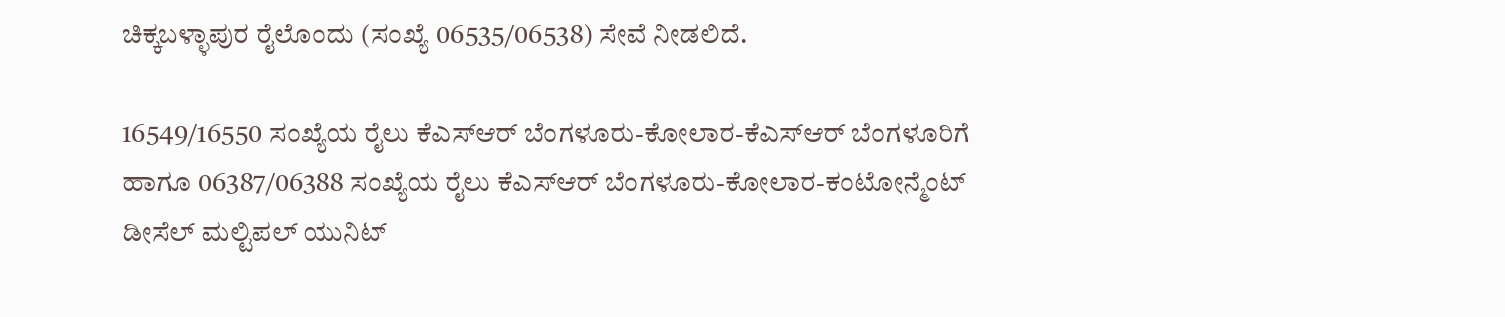ಚಿಕ್ಕಬಳ್ಳಾಪುರ ರೈಲೊಂದು (ಸಂಖ್ಯೆ 06535/06538) ಸೇವೆ ನೀಡಲಿದೆ.

16549/16550 ಸಂಖ್ಯೆಯ ರೈಲು ಕೆಎಸ್ಆರ್ ಬೆಂಗಳೂರು-ಕೋಲಾರ-ಕೆಎಸ್ಆರ್ ಬೆಂಗಳೂರಿಗೆ ಹಾಗೂ 06387/06388 ಸಂಖ್ಯೆಯ ರೈಲು ಕೆಎಸ್ಆರ್ ಬೆಂಗಳೂರು-ಕೋಲಾರ-ಕಂಟೋನ್ಮೆಂಟ್ ಡೀಸೆಲ್ ಮಲ್ಟಿಪಲ್ ಯುನಿಟ್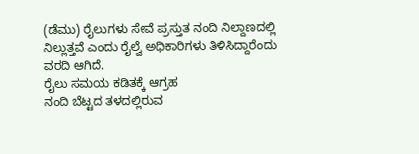(ಡೆಮು) ರೈಲುಗಳು ಸೇವೆ ಪ್ರಸ್ತುತ ನಂದಿ ನಿಲ್ದಾಣದಲ್ಲಿ ನಿಲ್ಲುತ್ತವೆ ಎಂದು ರೈಲ್ವೆ ಅಧಿಕಾರಿಗಳು ತಿಳಿಸಿದ್ದಾರೆಂದು ವರದಿ ಆಗಿದೆ.
ರೈಲು ಸಮಯ ಕಡಿತಕ್ಕೆ ಆಗ್ರಹ
ನಂದಿ ಬೆಟ್ಟದ ತಳದಲ್ಲಿರುವ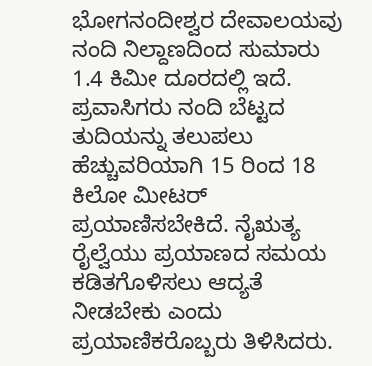ಭೋಗನಂದೀಶ್ವರ ದೇವಾಲಯವು ನಂದಿ ನಿಲ್ದಾಣದಿಂದ ಸುಮಾರು 1.4 ಕಿಮೀ ದೂರದಲ್ಲಿ ಇದೆ. ಪ್ರವಾಸಿಗರು ನಂದಿ ಬೆಟ್ಟದ ತುದಿಯನ್ನು ತಲುಪಲು ಹೆಚ್ಚುವರಿಯಾಗಿ 15 ರಿಂದ 18 ಕಿಲೋ ಮೀಟರ್ ಪ್ರಯಾಣಿಸಬೇಕಿದೆ. ನೈಋತ್ಯ ರೈಲ್ವೆಯು ಪ್ರಯಾಣದ ಸಮಯ ಕಡಿತಗೊಳಿಸಲು ಆದ್ಯತೆ ನೀಡಬೇಕು ಎಂದು ಪ್ರಯಾಣಿಕರೊಬ್ಬರು ತಿಳಿಸಿದರು.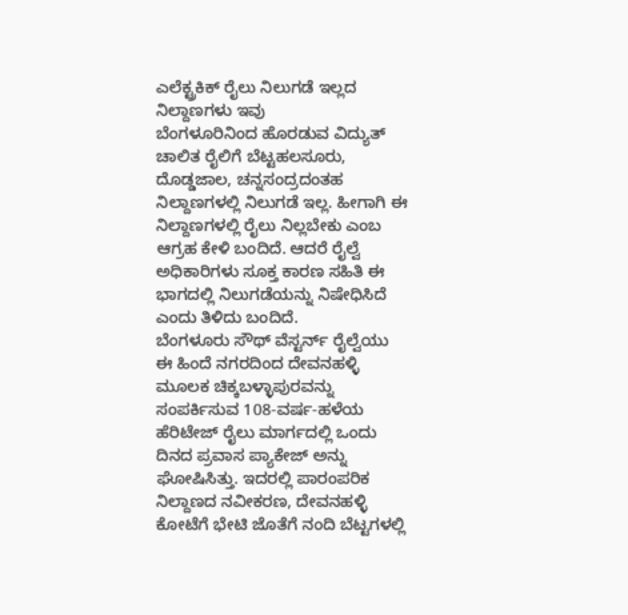ಎಲೆಕ್ಟ್ರಕಿಕ್ ರೈಲು ನಿಲುಗಡೆ ಇಲ್ಲದ ನಿಲ್ದಾಣಗಳು ಇವು
ಬೆಂಗಳೂರಿನಿಂದ ಹೊರಡುವ ವಿದ್ಯುತ್ ಚಾಲಿತ ರೈಲಿಗೆ ಬೆಟ್ಟಹಲಸೂರು, ದೊಡ್ಡಜಾಲ, ಚನ್ನಸಂದ್ರದಂತಹ ನಿಲ್ದಾಣಗಳಲ್ಲಿ ನಿಲುಗಡೆ ಇಲ್ಲ. ಹೀಗಾಗಿ ಈ ನಿಲ್ದಾಣಗಳಲ್ಲಿ ರೈಲು ನಿಲ್ಲಬೇಕು ಎಂಬ ಆಗ್ರಹ ಕೇಳಿ ಬಂದಿದೆ. ಆದರೆ ರೈಲ್ವೆ ಅಧಿಕಾರಿಗಳು ಸೂಕ್ತ ಕಾರಣ ಸಹಿತಿ ಈ ಭಾಗದಲ್ಲಿ ನಿಲುಗಡೆಯನ್ನು ನಿಷೇಧಿಸಿದೆ ಎಂದು ತಿಳಿದು ಬಂದಿದೆ.
ಬೆಂಗಳೂರು ಸೌಥ್ ವೆಸ್ಟರ್ನ್ ರೈಲ್ವೆಯು ಈ ಹಿಂದೆ ನಗರದಿಂದ ದೇವನಹಳ್ಳಿ ಮೂಲಕ ಚಿಕ್ಕಬಳ್ಳಾಪುರವನ್ನು ಸಂಪರ್ಕಿಸುವ 108-ವರ್ಷ-ಹಳೆಯ ಹೆರಿಟೇಜ್ ರೈಲು ಮಾರ್ಗದಲ್ಲಿ ಒಂದು ದಿನದ ಪ್ರವಾಸ ಪ್ಯಾಕೇಜ್ ಅನ್ನು ಘೋಷಿಸಿತ್ತು. ಇದರಲ್ಲಿ ಪಾರಂಪರಿಕ ನಿಲ್ದಾಣದ ನವೀಕರಣ, ದೇವನಹಳ್ಳಿ ಕೋಟೆಗೆ ಭೇಟಿ ಜೊತೆಗೆ ನಂದಿ ಬೆಟ್ಟಗಳಲ್ಲಿ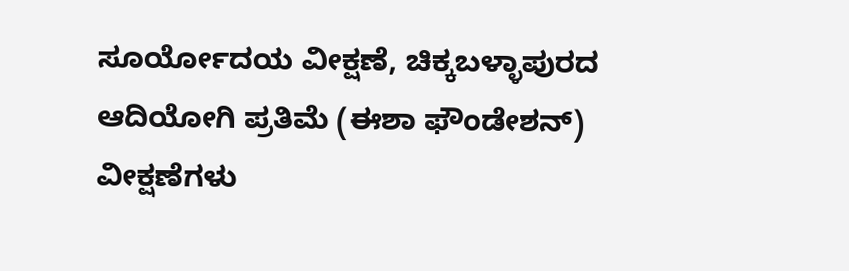ಸೂರ್ಯೋದಯ ವೀಕ್ಷಣೆ, ಚಿಕ್ಕಬಳ್ಳಾಪುರದ ಆದಿಯೋಗಿ ಪ್ರತಿಮೆ (ಈಶಾ ಫೌಂಡೇಶನ್) ವೀಕ್ಷಣೆಗಳು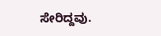ಸೇರಿದ್ದವು.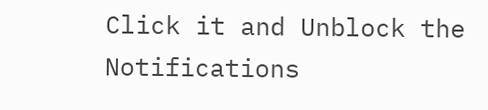Click it and Unblock the Notifications